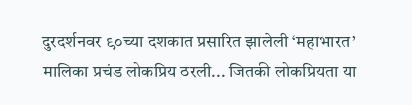दुरदर्शनवर ९०च्या दशकात प्रसारित झालेली ‘महाभारत’ मालिका प्रचंड लोकप्रिय ठरली... जितकी लोकप्रियता या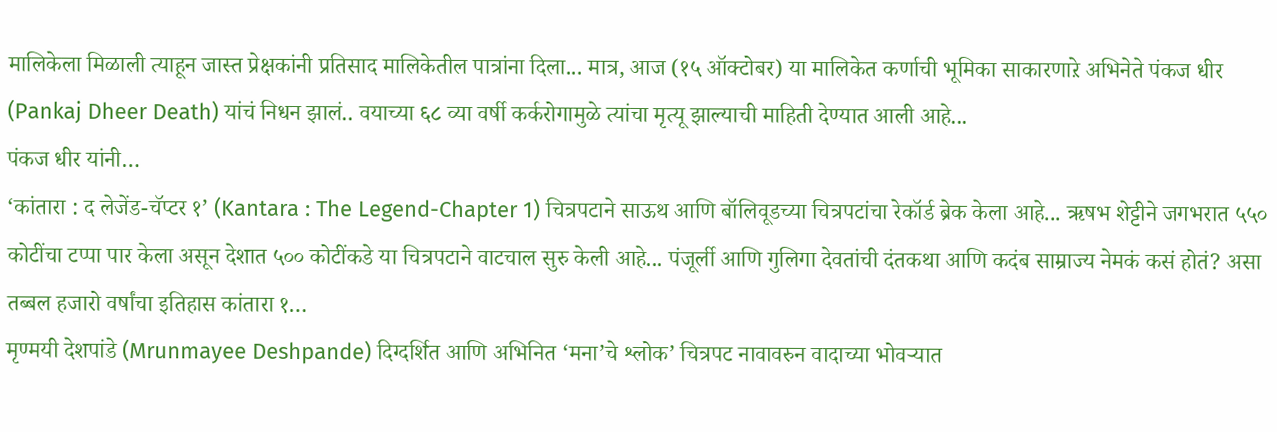मालिकेला मिळाली त्याहून जास्त प्रेक्षकांनी प्रतिसाद मालिकेतील पात्रांना दिला... मात्र, आज (१५ ऑक्टोबर) या मालिकेत कर्णाची भूमिका साकारणाऱे अभिनेते पंकज धीर (Pankaj Dheer Death) यांचं निधन झालं.. वयाच्या ६८ व्या वर्षी कर्करोगामुळे त्यांचा मृत्यू झाल्याची माहिती देण्यात आली आहे...
पंकज धीर यांनी…
‘कांतारा : द लेजेंड-चॅप्टर १’ (Kantara : The Legend-Chapter 1) चित्रपटाने साऊथ आणि बॉलिवूडच्या चित्रपटांचा रेकॉर्ड ब्रेक केला आहे... ऋषभ शेट्टीने जगभरात ५५० कोटींचा टप्पा पार केला असून देशात ५०० कोटींकडे या चित्रपटाने वाटचाल सुरु केली आहे... पंजूर्ली आणि गुलिगा देवतांची दंतकथा आणि कदंब साम्राज्य नेमकं कसं होतं? असा तब्बल हजारो वर्षांचा इतिहास कांतारा १…
मृण्मयी देशपांडे (Mrunmayee Deshpande) दिग्दर्शित आणि अभिनित ‘मना’चे श्लोक’ चित्रपट नावावरुन वादाच्या भोवऱ्यात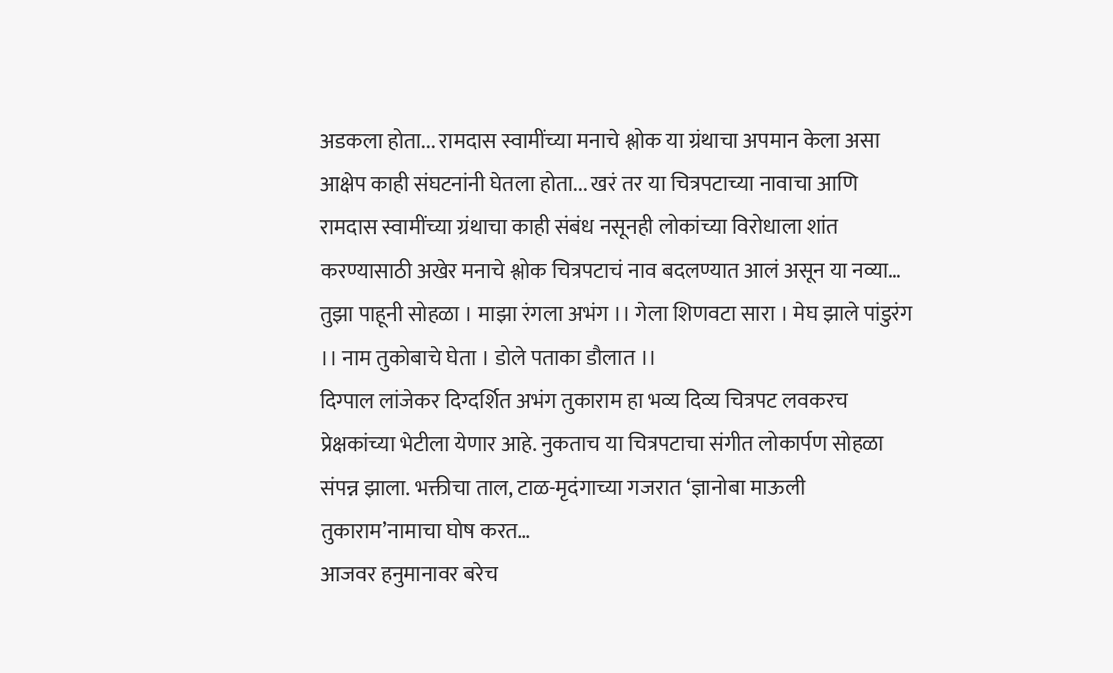अडकला होता... रामदास स्वामींच्या मनाचे श्लोक या ग्रंथाचा अपमान केला असा आक्षेप काही संघटनांनी घेतला होता... खरं तर या चित्रपटाच्या नावाचा आणि रामदास स्वामींच्या ग्रंथाचा काही संबंध नसूनही लोकांच्या विरोधाला शांत करण्यासाठी अखेर मनाचे श्लोक चित्रपटाचं नाव बदलण्यात आलं असून या नव्या…
तुझा पाहूनी सोहळा । माझा रंगला अभंग ।। गेला शिणवटा सारा । मेघ झाले पांडुरंग ।। नाम तुकोबाचे घेता । डोले पताका डौलात ।।
दिग्पाल लांजेकर दिग्दर्शित अभंग तुकाराम हा भव्य दिव्य चित्रपट लवकरच प्रेक्षकांच्या भेटीला येणार आहे. नुकताच या चित्रपटाचा संगीत लोकार्पण सोहळा संपन्न झाला. भक्तीचा ताल, टाळ-मृदंगाच्या गजरात ‘ज्ञानोबा माऊली तुकाराम’नामाचा घोष करत…
आजवर हनुमानावर बरेच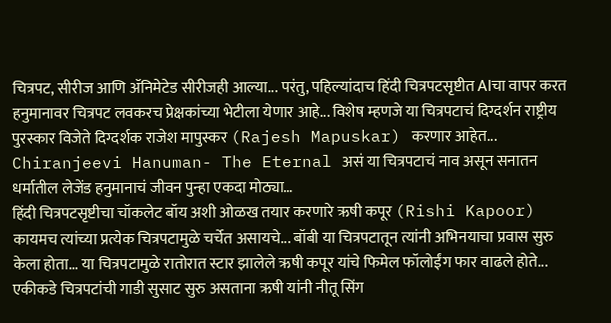चित्रपट, सीरीज आणि ॲनिमेटेड सीरीजही आल्या... परंतु, पहिल्यांदाच हिंदी चित्रपटसृष्टीत AIचा वापर करत हनुमानावर चित्रपट लवकरच प्रेक्षकांच्या भेटीला येणार आहे... विशेष म्हणजे या चित्रपटाचं दिग्दर्शन राष्ट्रीय पुरस्कार विजेते दिग्दर्शक राजेश मापुस्कर (Rajesh Mapuskar) करणार आहेत... Chiranjeevi Hanuman- The Eternal असं या चित्रपटाचं नाव असून सनातन धर्मातील लेजेंड हनुमानाचं जीवन पुन्हा एकदा मोठ्या…
हिंदी चित्रपटसृष्टीचा चॉकलेट बॉय अशी ओळख तयार करणारे ऋषी कपूर (Rishi Kapoor) कायमच त्यांच्या प्रत्येक चित्रपटामुळे चर्चेत असायचे... बॉबी या चित्रपटातून त्यांनी अभिनयाचा प्रवास सुरु केला होता... या चित्रपटामुळे रातोरात स्टार झालेले ऋषी कपूर यांचे फिमेल फॉलोईंग फार वाढले होते... एकीकडे चित्रपटांची गाडी सुसाट सुरु असताना ऋषी यांनी नीतू सिंग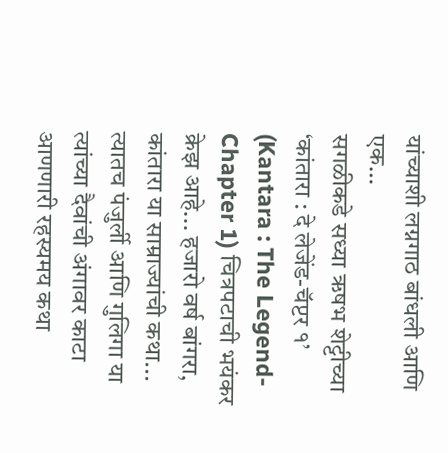यांच्याशी लग्नगाठ बांधली आणि एक…
सगळीकडे सध्या ऋषभ शेट्टीच्या ‘कांतारा : दे लेजेंड-चॅप्टर १’ (Kantara : The Legend-Chapter 1) चित्रपटाची भयंकर क्रेझ आहे... हजारो वर्ष बांगरा, कांतारा या साम्राज्यांची कथा... त्यातच पंजुर्ली आणि गुलिगा या त्यांच्या दैवांची अंगावर काटा आणणारी रहस्यमय कथा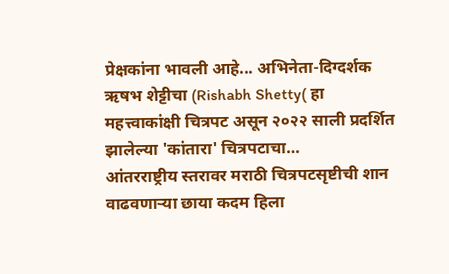प्रेक्षकांना भावली आहे... अभिनेता-दिग्दर्शक ऋषभ शेट्टीचा (Rishabh Shetty( हा महत्त्वाकांक्षी चित्रपट असून २०२२ साली प्रदर्शित झालेल्या 'कांतारा' चित्रपटाचा…
आंतरराष्ट्रीय स्तरावर मराठी चित्रपटसृष्टीची शान वाढवणाऱ्या छाया कदम हिला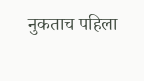नुकताच पहिला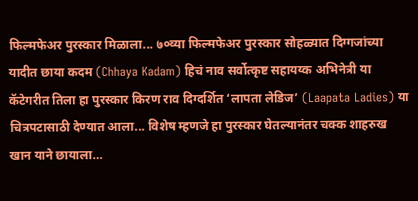फिल्मफेअर पुरस्कार मिळाला... ७०व्या फिल्मफेअर पुरस्कार सोहळ्यात दिग्गजांच्या यादीत छाया कदम (Chhaya Kadam) हिचं नाव सर्वोत्कृष्ट सहायय्क अभिनेत्री या कॅटेगरीत तिला हा पुरस्कार किरण राव दिग्दर्शित ‘लापता लेडिज’ (Laapata Ladies) या चित्रपटासाठी देण्यात आला... विशेष म्हणजे हा पुरस्कार घेतल्यानंतर चक्क शाहरुख खान याने छायाला…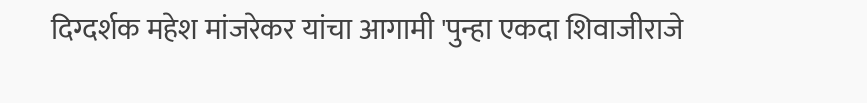दिग्दर्शक महेश मांजरेकर यांचा आगामी 'पुन्हा एकदा शिवाजीराजे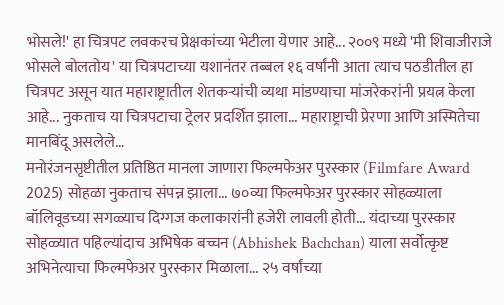भोसले!' हा चित्रपट लवकरच प्रेक्षकांच्या भेटीला येणार आहे... २००९ मध्ये 'मी शिवाजीराजे भोसले बोलतोय' या चित्रपटाच्या यशानंतर तब्बल १६ वर्षांनी आता त्याच पठडीतील हा चित्रपट असून यात महाराष्ट्रातील शेतकऱ्यांची व्यथा मांडण्याचा मांजरेकरांनी प्रयत्न केला आहे... नुकताच या चित्रपटाचा ट्रेलर प्रदर्शित झाला... महाराष्ट्राची प्रेरणा आणि अस्मितेचा मानबिंदू असलेले…
मनोरंजनसृष्टीतील प्रतिष्ठित मानला जाणारा फिल्मफेअर पुरस्कार (Filmfare Award 2025) सोहळा नुकताच संपन्न झाला... ७०व्या फिल्मफेअर पुरस्कार सोहळ्याला बॉलिवूडच्या सगळ्याच दिग्गज कलाकारांनी हजेरी लावली होती... यंदाच्या पुरस्कार सोहळ्यात पहिल्यांदाच अभिषेक बच्चन (Abhishek Bachchan) याला सर्वोत्कृष्ट अभिनेत्याचा फिल्मफेअर पुरस्कार मिळाला... २५ वर्षांच्या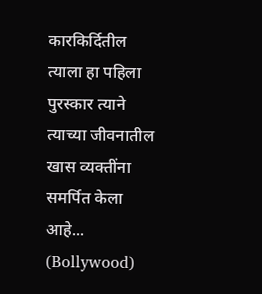कारकिर्दितील त्याला हा पहिला पुरस्कार त्याने त्याच्या जीवनातील खास व्यक्तींना समर्पित केला आहे... (Bollywood)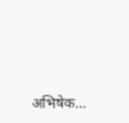अभिषेक…